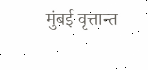मुंबई वृत्तान्त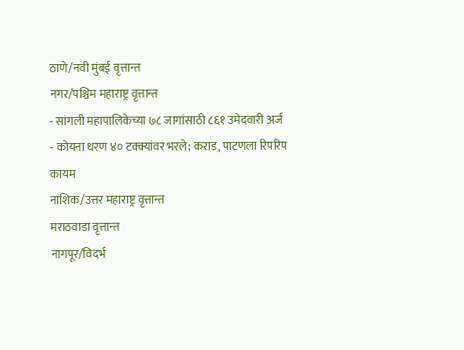ठाणे/नवी मुंबई वृत्तान्त
नगर/पश्चिम महाराष्ट्र वृत्तान्त
- सांगली महापालिकेच्या ७८ जागांसाठी ८६१ उमेदवारी अर्ज
- कोयना धरण ४० टक्क्यांवर भरले; कराड, पाटणला रिपरिप कायम
नाशिक/उत्तर महाराष्ट्र वृत्तान्त
मराठवाडा वृत्तान्त
नागपूर/विदर्भ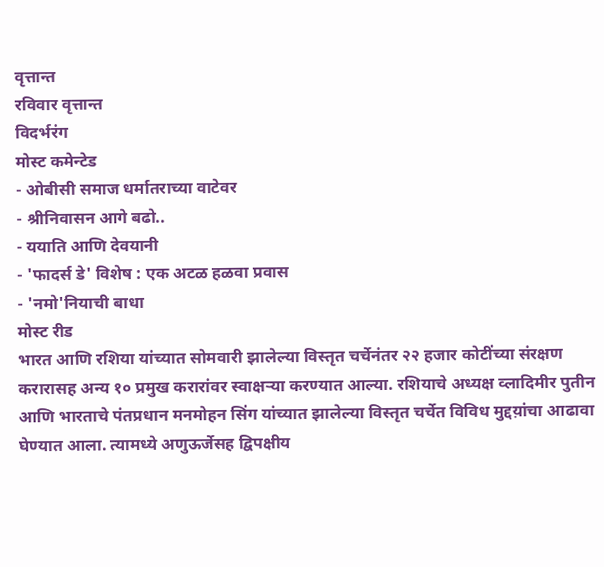वृत्तान्त
रविवार वृत्तान्त
विदर्भरंग
मोस्ट कमेन्टेड
- ओबीसी समाज धर्मातराच्या वाटेवर
- श्रीनिवासन आगे बढो..
- ययाति आणि देवयानी
- 'फादर्स डे' विशेष : एक अटळ हळवा प्रवास
- 'नमो'नियाची बाधा
मोस्ट रीड
भारत आणि रशिया यांच्यात सोमवारी झालेल्या विस्तृत चर्चेनंतर २२ हजार कोटींच्या संरक्षण करारासह अन्य १० प्रमुख करारांवर स्वाक्षऱ्या करण्यात आल्या. रशियाचे अध्यक्ष व्लादिमीर पुतीन आणि भारताचे पंतप्रधान मनमोहन सिंग यांच्यात झालेल्या विस्तृत चर्चेत विविध मुद्दय़ांचा आढावा घेण्यात आला. त्यामध्ये अणुऊर्जेसह द्विपक्षीय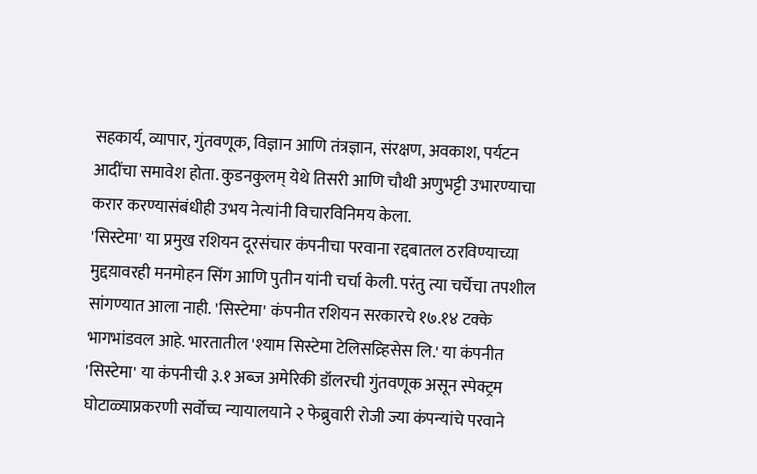सहकार्य, व्यापार, गुंतवणूक, विज्ञान आणि तंत्रज्ञान, संरक्षण, अवकाश, पर्यटन आदींचा समावेश होता. कुडनकुलम् येथे तिसरी आणि चौथी अणुभट्टी उभारण्याचा करार करण्यासंबंधीही उभय नेत्यांनी विचारविनिमय केला.
'सिस्टेमा' या प्रमुख रशियन दूरसंचार कंपनीचा परवाना रद्दबातल ठरविण्याच्या मुद्दय़ावरही मनमोहन सिंग आणि पुतीन यांनी चर्चा केली. परंतु त्या चर्चेचा तपशील सांगण्यात आला नाही. 'सिस्टेमा' कंपनीत रशियन सरकारचे १७.१४ टक्के भागभांडवल आहे. भारतातील 'श्याम सिस्टेमा टेलिसव्र्हिसेस लि.' या कंपनीत 'सिस्टेमा' या कंपनीची ३.१ अब्ज अमेरिकी डॉलरची गुंतवणूक असून स्पेक्ट्रम घोटाळ्याप्रकरणी सर्वोच्च न्यायालयाने २ फेब्रुवारी रोजी ज्या कंपन्यांचे परवाने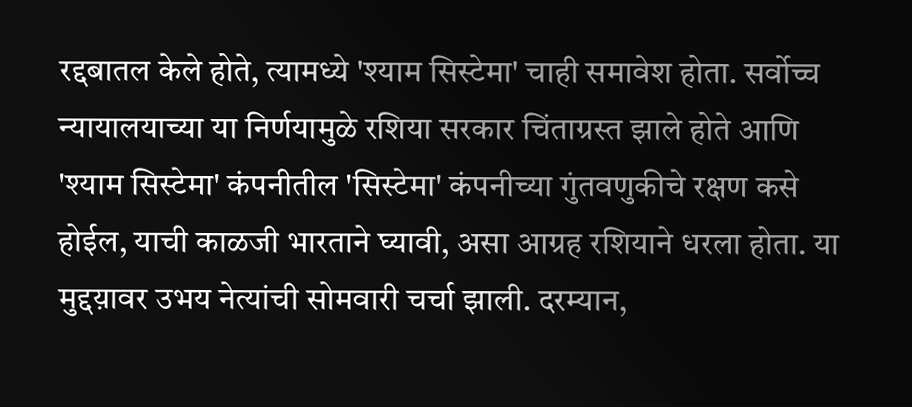रद्दबातल केले होते, त्यामध्ये 'श्याम सिस्टेमा' चाही समावेश होता. सर्वोच्च न्यायालयाच्या या निर्णयामुळे रशिया सरकार चिंताग्रस्त झाले होते आणि 'श्याम सिस्टेमा' कंपनीतील 'सिस्टेमा' कंपनीच्या गुंतवणुकीचे रक्षण कसे होईल, याची काळजी भारताने घ्यावी, असा आग्रह रशियाने धरला होता. या मुद्दय़ावर उभय नेत्यांची सोमवारी चर्चा झाली. दरम्यान,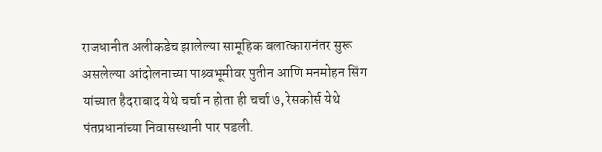राजधानीत अलीकडेच झालेल्या सामूहिक बलात्कारानंतर सुरू असलेल्या आंदोलनाच्या पाश्र्वभूमीवर पुतीन आणि मनमोहन सिंग यांच्यात हैदराबाद येथे चर्चा न होता ही चर्चा ७, रेसकोर्स येथे पंतप्रधानांच्या निवासस्थानी पार पडली.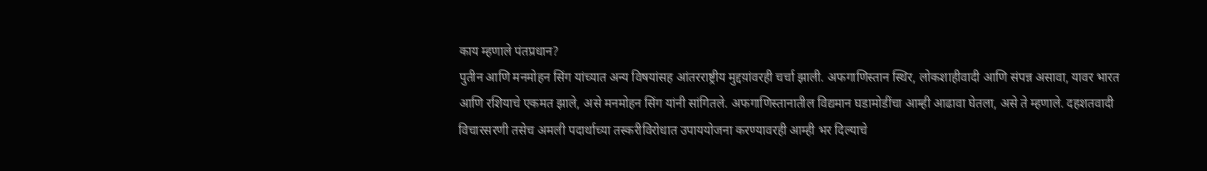काय म्हणाले पंतप्रधान?
पुतीन आणि मनमोहन सिंग यांच्यात अन्य विषयांसह आंतरराष्ट्रीय मुद्दय़ांवरही चर्चा झाली. अफगाणिस्तान स्थिर, लोकशाहीवादी आणि संपन्न असावा, यावर भारत आणि रशियाचे एकमत झाले, असे मनमोहन सिंग यांनी सांगितले. अफगाणिस्तानातील विद्यमान घडामोडींचा आम्ही आढावा घेतला, असे ते म्हणाले. दहशतवादी विचारसरणी तसेच अमली पदार्थाच्या तस्करीविरोधात उपाययोजना करण्यावरही आम्ही भर दिल्याचे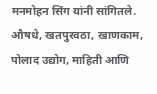मनमोहन सिंग यांनी सांगितले. औषधे, खतपुरवठा, खाणकाम, पोलाद उद्योग, माहिती आणि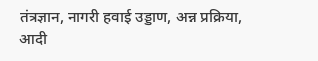तंत्रज्ञान, नागरी हवाई उड्डाण, अन्न प्रक्रिया, आदी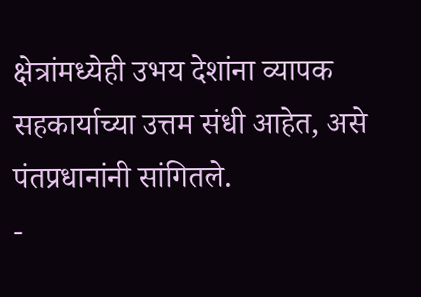क्षेत्रांमध्येही उभय देशांना व्यापक सहकार्याच्या उत्तम संधी आहेत, असे पंतप्रधानांनी सांगितले.
-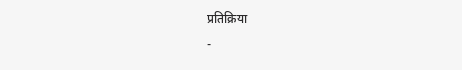प्रतिक्रिया
-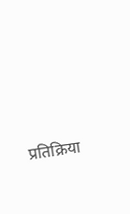प्रतिक्रिया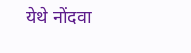येथे नोंदवा